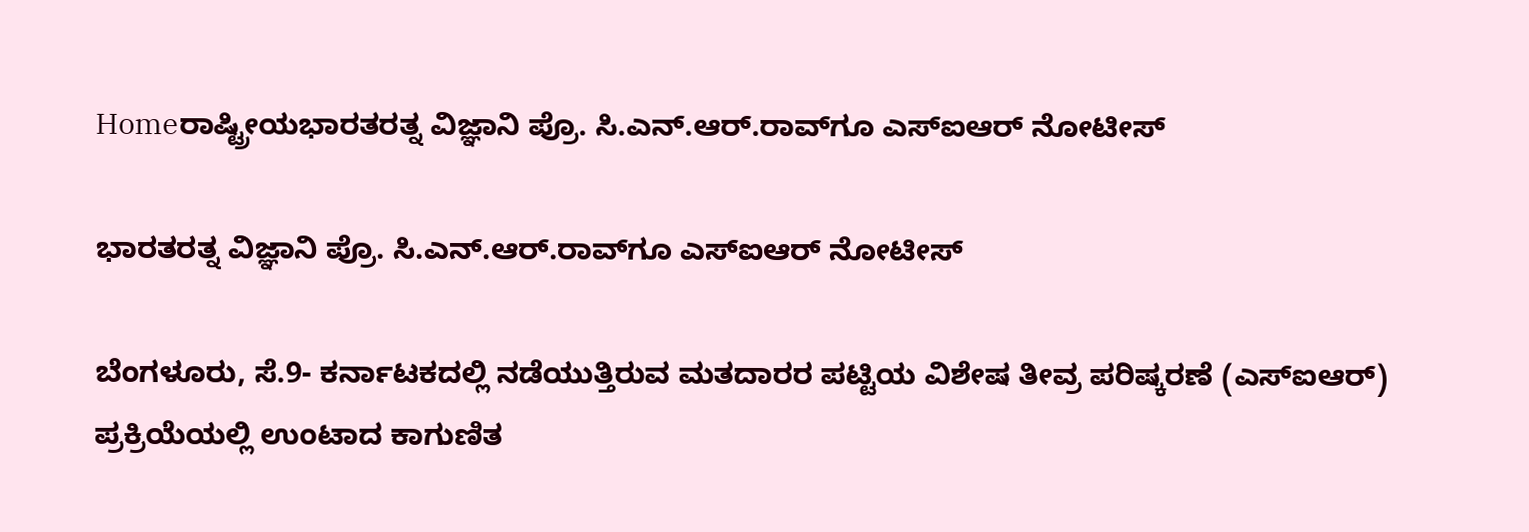Homeರಾಷ್ಟ್ರೀಯಭಾರತರತ್ನ ವಿಜ್ಞಾನಿ ಪ್ರೊ. ಸಿ.ಎನ್‌.ಆರ್‌.ರಾವ್‌ಗೂ ಎಸ್‌‍ಐಆರ್‌ ನೋಟೀಸ್‌‍

ಭಾರತರತ್ನ ವಿಜ್ಞಾನಿ ಪ್ರೊ. ಸಿ.ಎನ್‌.ಆರ್‌.ರಾವ್‌ಗೂ ಎಸ್‌‍ಐಆರ್‌ ನೋಟೀಸ್‌‍

ಬೆಂಗಳೂರು, ಸೆ.9- ಕರ್ನಾಟಕದಲ್ಲಿ ನಡೆಯುತ್ತಿರುವ ಮತದಾರರ ಪಟ್ಟಿಯ ವಿಶೇಷ ತೀವ್ರ ಪರಿಷ್ಕರಣೆ (ಎಸ್‌ಐಆರ್‌) ಪ್ರಕ್ರಿಯೆಯಲ್ಲಿ ಉಂಟಾದ ಕಾಗುಣಿತ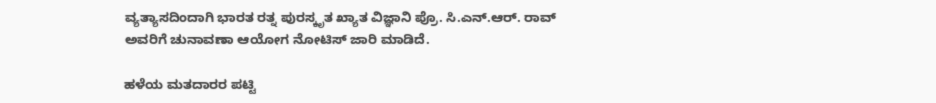ವ್ಯತ್ಯಾಸದಿಂದಾಗಿ ಭಾರತ ರತ್ನ ಪುರಸ್ಕೃತ ಖ್ಯಾತ ವಿಜ್ಞಾನಿ ಪ್ರೊ. ಸಿ.ಎನ್‌.ಆರ್‌. ರಾವ್‌ ಅವರಿಗೆ ಚುನಾವಣಾ ಆಯೋಗ ನೋಟಿಸ್‌ ಜಾರಿ ಮಾಡಿದೆ.

ಹಳೆಯ ಮತದಾರರ ಪಟ್ಟಿ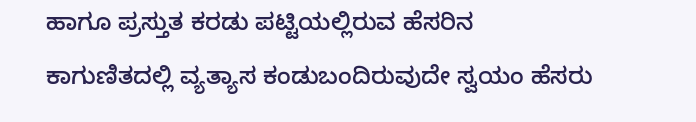ಹಾಗೂ ಪ್ರಸ್ತುತ ಕರಡು ಪಟ್ಟಿಯಲ್ಲಿರುವ ಹೆಸರಿನ ಕಾಗುಣಿತದಲ್ಲಿ ವ್ಯತ್ಯಾಸ ಕಂಡುಬಂದಿರುವುದೇ ಸ್ವಯಂ ಹೆಸರು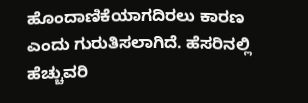ಹೊಂದಾಣಿಕೆಯಾಗದಿರಲು ಕಾರಣ ಎಂದು ಗುರುತಿಸಲಾಗಿದೆ. ಹೆಸರಿನಲ್ಲಿ ಹೆಚ್ಚುವರಿ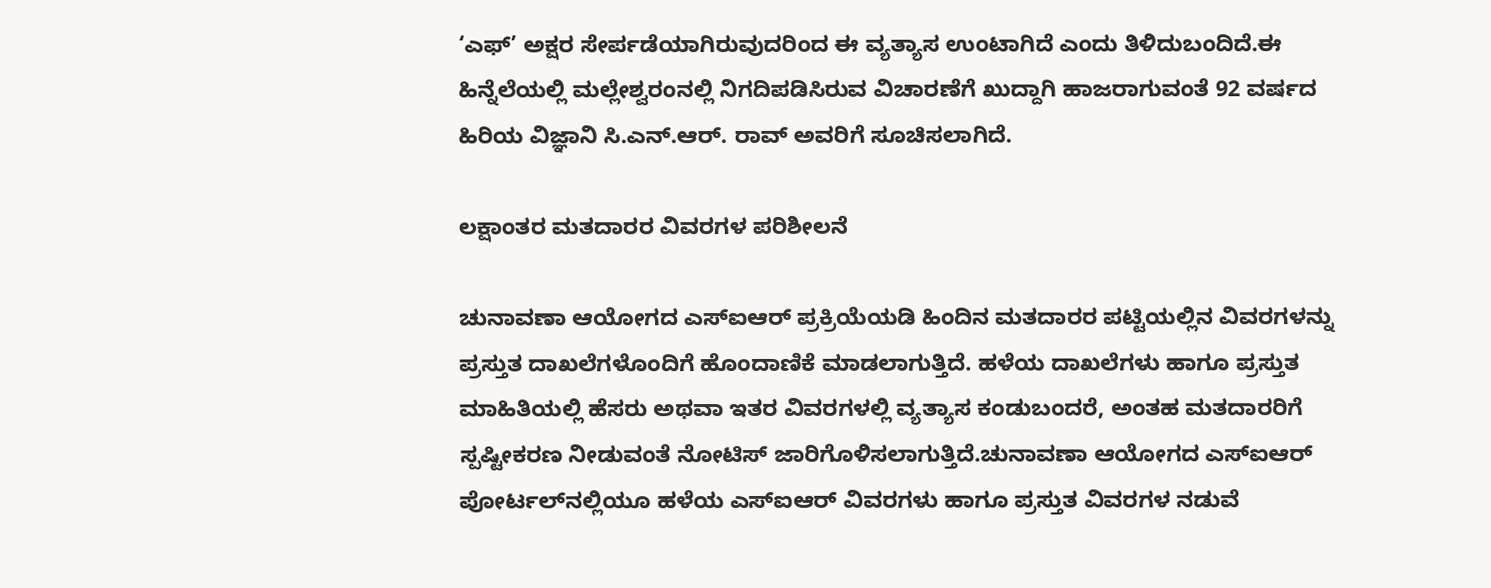‘ಎಫ್‌’ ಅಕ್ಷರ ಸೇರ್ಪಡೆಯಾಗಿರುವುದರಿಂದ ಈ ವ್ಯತ್ಯಾಸ ಉಂಟಾಗಿದೆ ಎಂದು ತಿಳಿದುಬಂದಿದೆ.ಈ ಹಿನ್ನೆಲೆಯಲ್ಲಿ ಮಲ್ಲೇಶ್ವರಂನಲ್ಲಿ ನಿಗದಿಪಡಿಸಿರುವ ವಿಚಾರಣೆಗೆ ಖುದ್ದಾಗಿ ಹಾಜರಾಗುವಂತೆ 92 ವರ್ಷದ ಹಿರಿಯ ವಿಜ್ಞಾನಿ ಸಿ.ಎನ್‌.ಆರ್‌. ರಾವ್‌ ಅವರಿಗೆ ಸೂಚಿಸಲಾಗಿದೆ.

ಲಕ್ಷಾಂತರ ಮತದಾರರ ವಿವರಗಳ ಪರಿಶೀಲನೆ

ಚುನಾವಣಾ ಆಯೋಗದ ಎಸ್‌ಐಆರ್‌ ಪ್ರಕ್ರಿಯೆಯಡಿ ಹಿಂದಿನ ಮತದಾರರ ಪಟ್ಟಿಯಲ್ಲಿನ ವಿವರಗಳನ್ನು ಪ್ರಸ್ತುತ ದಾಖಲೆಗಳೊಂದಿಗೆ ಹೊಂದಾಣಿಕೆ ಮಾಡಲಾಗುತ್ತಿದೆ. ಹಳೆಯ ದಾಖಲೆಗಳು ಹಾಗೂ ಪ್ರಸ್ತುತ ಮಾಹಿತಿಯಲ್ಲಿ ಹೆಸರು ಅಥವಾ ಇತರ ವಿವರಗಳಲ್ಲಿ ವ್ಯತ್ಯಾಸ ಕಂಡುಬಂದರೆ, ಅಂತಹ ಮತದಾರರಿಗೆ ಸ್ಪಷ್ಟೀಕರಣ ನೀಡುವಂತೆ ನೋಟಿಸ್‌ ಜಾರಿಗೊಳಿಸಲಾಗುತ್ತಿದೆ.ಚುನಾವಣಾ ಆಯೋಗದ ಎಸ್‌ಐಆರ್‌ ಪೋರ್ಟಲ್‌ನಲ್ಲಿಯೂ ಹಳೆಯ ಎಸ್‌ಐಆರ್‌ ವಿವರಗಳು ಹಾಗೂ ಪ್ರಸ್ತುತ ವಿವರಗಳ ನಡುವೆ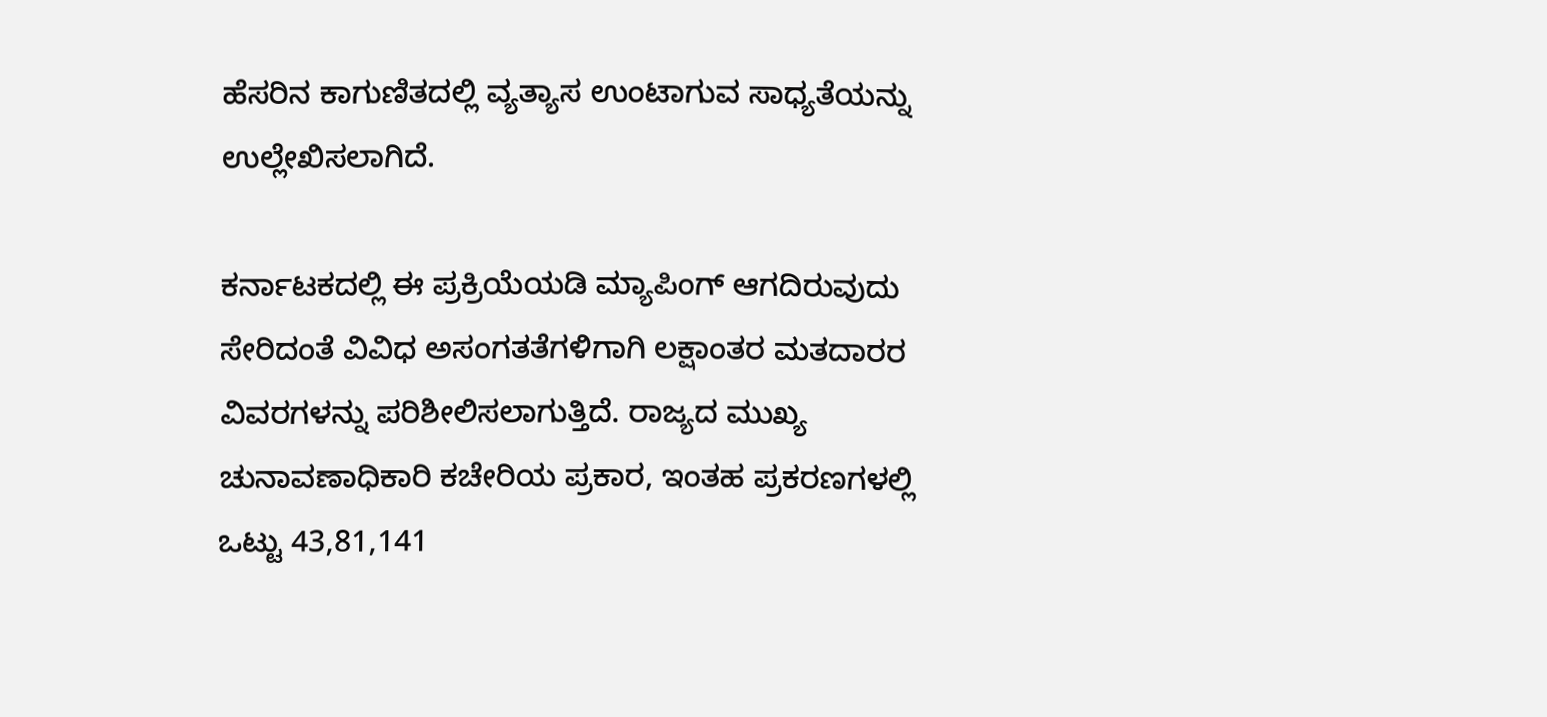ಹೆಸರಿನ ಕಾಗುಣಿತದಲ್ಲಿ ವ್ಯತ್ಯಾಸ ಉಂಟಾಗುವ ಸಾಧ್ಯತೆಯನ್ನು ಉಲ್ಲೇಖಿಸಲಾಗಿದೆ.

ಕರ್ನಾಟಕದಲ್ಲಿ ಈ ಪ್ರಕ್ರಿಯೆಯಡಿ ಮ್ಯಾಪಿಂಗ್‌ ಆಗದಿರುವುದು ಸೇರಿದಂತೆ ವಿವಿಧ ಅಸಂಗತತೆಗಳಿಗಾಗಿ ಲಕ್ಷಾಂತರ ಮತದಾರರ ವಿವರಗಳನ್ನು ಪರಿಶೀಲಿಸಲಾಗುತ್ತಿದೆ. ರಾಜ್ಯದ ಮುಖ್ಯ ಚುನಾವಣಾಧಿಕಾರಿ ಕಚೇರಿಯ ಪ್ರಕಾರ, ಇಂತಹ ಪ್ರಕರಣಗಳಲ್ಲಿ ಒಟ್ಟು 43,81,141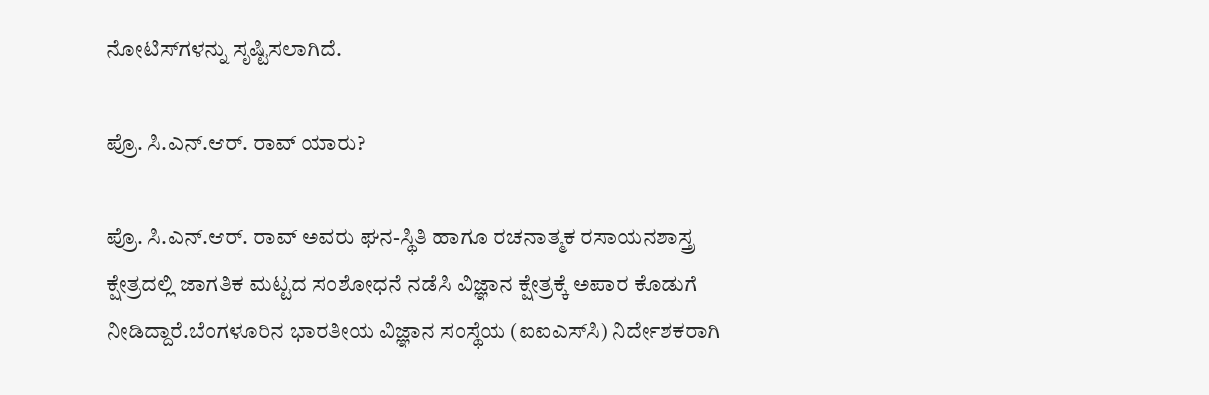ನೋಟಿಸ್‌ಗಳನ್ನು ಸೃಷ್ಟಿಸಲಾಗಿದೆ.

ಪ್ರೊ. ಸಿ.ಎನ್‌.ಆರ್‌. ರಾವ್‌ ಯಾರು?

ಪ್ರೊ. ಸಿ.ಎನ್‌.ಆರ್‌. ರಾವ್‌ ಅವರು ಘನ-ಸ್ಥಿತಿ ಹಾಗೂ ರಚನಾತ್ಮಕ ರಸಾಯನಶಾಸ್ತ್ರ ಕ್ಷೇತ್ರದಲ್ಲಿ ಜಾಗತಿಕ ಮಟ್ಟದ ಸಂಶೋಧನೆ ನಡೆಸಿ ವಿಜ್ಞಾನ ಕ್ಷೇತ್ರಕ್ಕೆ ಅಪಾರ ಕೊಡುಗೆ ನೀಡಿದ್ದಾರೆ.ಬೆಂಗಳೂರಿನ ಭಾರತೀಯ ವಿಜ್ಞಾನ ಸಂಸ್ಥೆಯ (ಐಐಎಸ್‌ಸಿ) ನಿರ್ದೇಶಕರಾಗಿ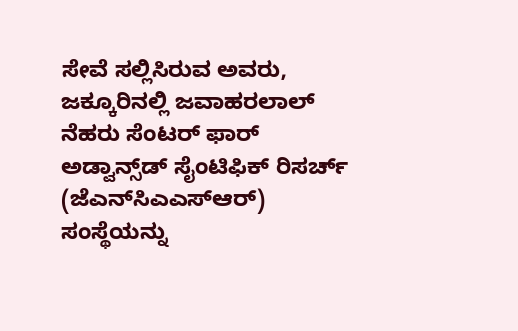ಸೇವೆ ಸಲ್ಲಿಸಿರುವ ಅವರು, ಜಕ್ಕೂರಿನಲ್ಲಿ ಜವಾಹರಲಾಲ್‌ ನೆಹರು ಸೆಂಟರ್‌ ಫಾರ್‌ ಅಡ್ವಾನ್ಸ್‌ಡ್‌ ಸೈಂಟಿಫಿಕ್‌ ರಿಸರ್ಚ್‌ (ಜೆಎನ್‌ಸಿಎಎಸ್‌ಆರ್‌) ಸಂಸ್ಥೆಯನ್ನು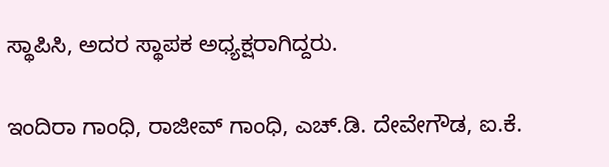ಸ್ಥಾಪಿಸಿ, ಅದರ ಸ್ಥಾಪಕ ಅಧ್ಯಕ್ಷರಾಗಿದ್ದರು.

ಇಂದಿರಾ ಗಾಂಧಿ, ರಾಜೀವ್‌ ಗಾಂಧಿ, ಎಚ್‌.ಡಿ. ದೇವೇಗೌಡ, ಐ.ಕೆ.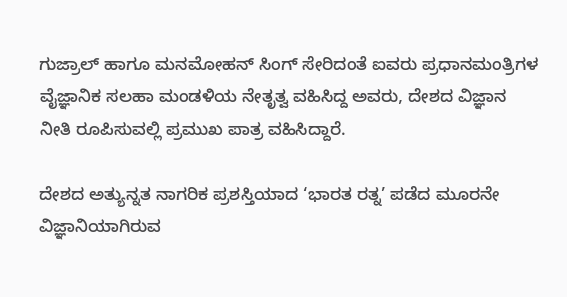ಗುಜ್ರಾಲ್‌ ಹಾಗೂ ಮನಮೋಹನ್‌ ಸಿಂಗ್‌ ಸೇರಿದಂತೆ ಐವರು ಪ್ರಧಾನಮಂತ್ರಿಗಳ ವೈಜ್ಞಾನಿಕ ಸಲಹಾ ಮಂಡಳಿಯ ನೇತೃತ್ವ ವಹಿಸಿದ್ದ ಅವರು, ದೇಶದ ವಿಜ್ಞಾನ ನೀತಿ ರೂಪಿಸುವಲ್ಲಿ ಪ್ರಮುಖ ಪಾತ್ರ ವಹಿಸಿದ್ದಾರೆ.

ದೇಶದ ಅತ್ಯುನ್ನತ ನಾಗರಿಕ ಪ್ರಶಸ್ತಿಯಾದ ‘ಭಾರತ ರತ್ನ’ ಪಡೆದ ಮೂರನೇ ವಿಜ್ಞಾನಿಯಾಗಿರುವ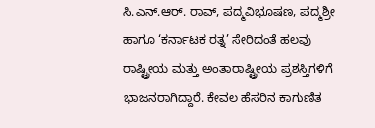ಸಿ.ಎನ್‌.ಆರ್‌. ರಾವ್‌, ಪದ್ಮವಿಭೂಷಣ, ಪದ್ಮಶ್ರೀ ಹಾಗೂ ‘ಕರ್ನಾಟಕ ರತ್ನ’ ಸೇರಿದಂತೆ ಹಲವು ರಾಷ್ಟ್ರೀಯ ಮತ್ತು ಅಂತಾರಾಷ್ಟ್ರೀಯ ಪ್ರಶಸ್ತಿಗಳಿಗೆ ಭಾಜನರಾಗಿದ್ದಾರೆ. ಕೇವಲ ಹೆಸರಿನ ಕಾಗುಣಿತ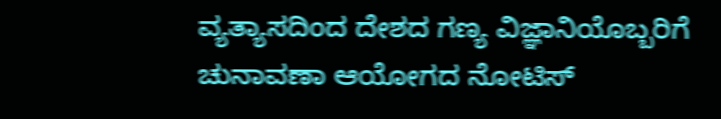ವ್ಯತ್ಯಾಸದಿಂದ ದೇಶದ ಗಣ್ಯ ವಿಜ್ಞಾನಿಯೊಬ್ಬರಿಗೆ ಚುನಾವಣಾ ಆಯೋಗದ ನೋಟಿಸ್‌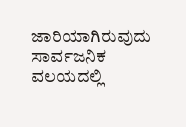ಜಾರಿಯಾಗಿರುವುದು ಸಾರ್ವಜನಿಕ ವಲಯದಲ್ಲಿ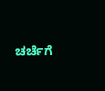ಚರ್ಚೆಗೆ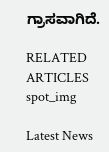ಗ್ರಾಸವಾಗಿದೆ.

RELATED ARTICLES
spot_img

Latest News